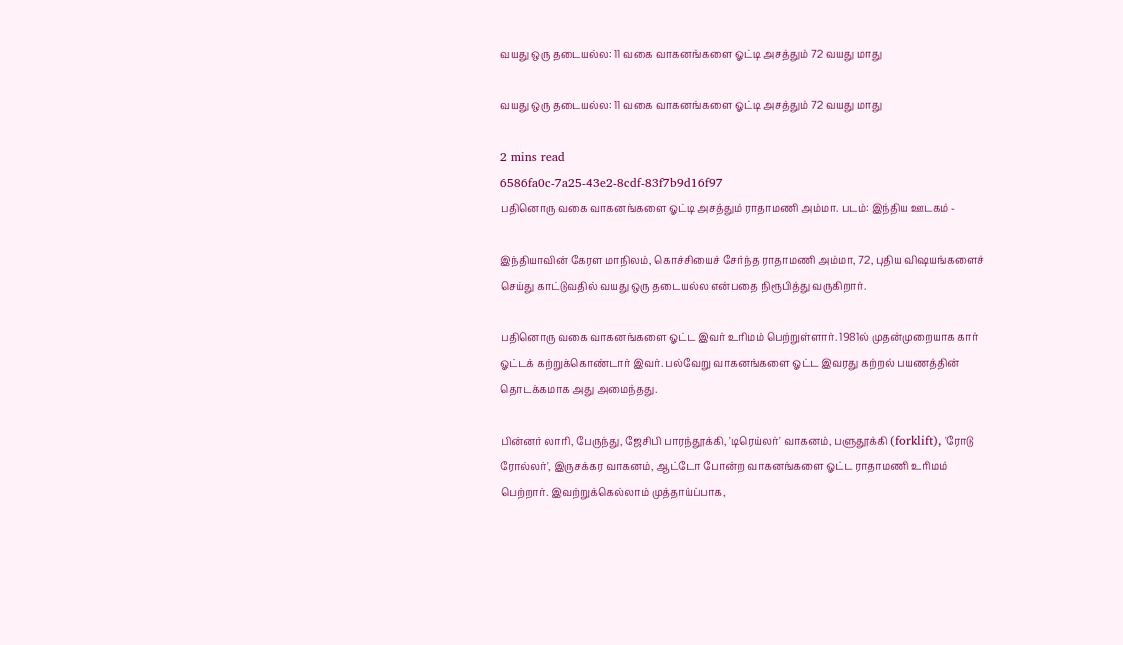வயது ஒரு தடையல்ல: 11 வகை வாகனங்களை ஓட்டி அசத்தும் 72 வயது மாது

வயது ஒரு தடையல்ல: 11 வகை வாகனங்களை ஓட்டி அசத்தும் 72 வயது மாது

2 mins read
6586fa0c-7a25-43e2-8cdf-83f7b9d16f97
பதினொரு வகை வாகனங்களை ஓட்டி அசத்தும் ராதாமணி அம்மா. படம்: இந்திய ஊடகம் -

இந்தியாவின் கேரள மாநிலம், கொச்சியைச் சேர்ந்த ராதாமணி அம்மா, 72, புதிய விஷயங்களைச் செய்து காட்டுவதில் வயது ஒரு தடையல்ல என்பதை நிரூபித்து வருகிறார்.

பதினொரு வகை வாகனங்களை ஓட்ட இவர் உரிமம் பெற்றுள்ளார். 1981ல் முதன்முறையாக கார் ஓட்டக் கற்றுக்கொண்டார் இவர். பல்வேறு வாகனங்களை ஓட்ட இவரது கற்றல் பயணத்தின் தொடக்கமாக அது அமைந்தது.

பின்னர் லாரி, பேருந்து, ஜேசிபி பாரந்தூக்கி, 'டிரெய்லர்' வாகனம், பளுதூக்கி (forklift), 'ரோடு ரோல்லர்', இருசக்கர வாகனம், ஆட்டோ போன்ற வாகனங்களை ஓட்ட ராதாமணி உரிமம் பெற்றார். இவற்றுக்கெல்லாம் முத்தாய்ப்பாக,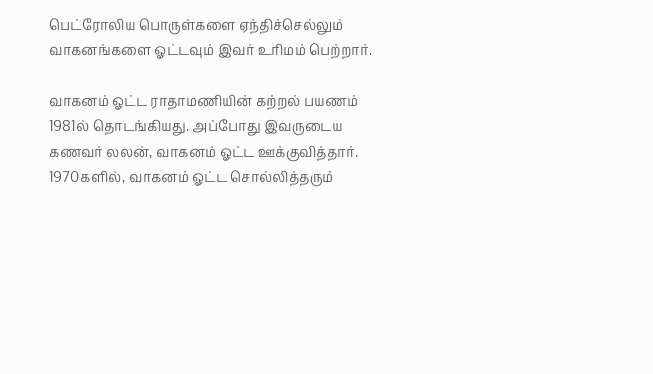பெட்ரோலிய பொருள்களை ஏந்திச்செல்லும் வாகனங்களை ஓட்டவும் இவர் உரிமம் பெற்றார்.

வாகனம் ஓட்ட ராதாமணியின் கற்றல் பயணம் 1981ல் தொடங்கியது. அப்போது இவருடைய கணவர் லலன், வாகனம் ஓட்ட ஊக்குவித்தார். 1970களில், வாகனம் ஓட்ட சொல்லித்தரும்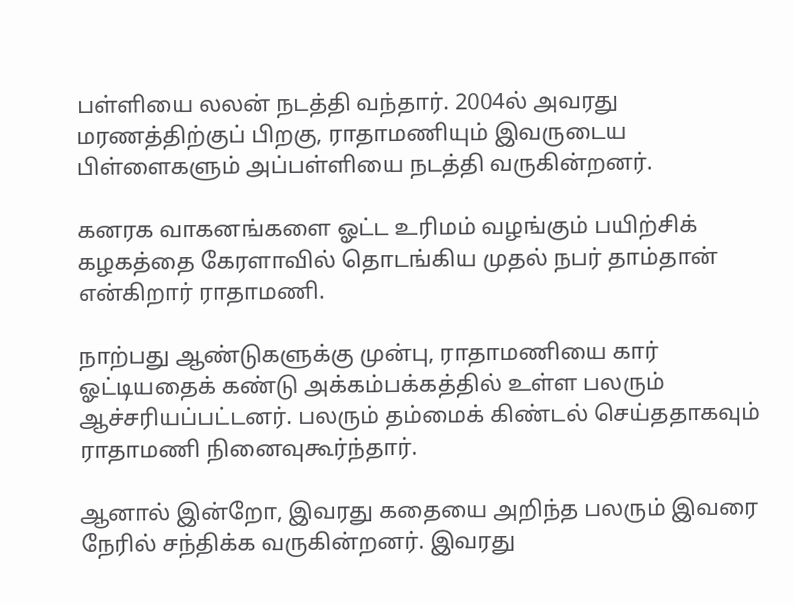பள்ளியை லலன் நடத்தி வந்தார். 2004ல் அவரது மரணத்திற்குப் பிறகு, ராதாமணியும் இவருடைய பிள்ளைகளும் அப்பள்ளியை நடத்தி வருகின்றனர்.

கனரக வாகனங்களை ஓட்ட உரிமம் வழங்கும் பயிற்சிக் கழகத்தை கேரளாவில் தொடங்கிய முதல் நபர் தாம்தான் என்கிறார் ராதாமணி.

நாற்பது ஆண்டுகளுக்கு முன்பு, ராதாமணியை கார் ஓட்டியதைக் கண்டு அக்கம்பக்கத்தில் உள்ள பலரும் ஆச்சரியப்பட்டனர். பலரும் தம்மைக் கிண்டல் செய்ததாகவும் ராதாமணி நினைவுகூர்ந்தார்.

ஆனால் இன்றோ, இவரது கதையை அறிந்த பலரும் இவரை நேரில் சந்திக்க வருகின்றனர். இவரது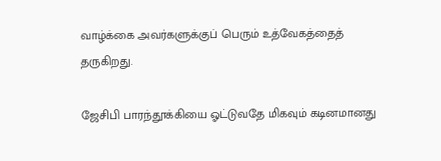வாழ்க்கை அவர்களுக்குப் பெரும் உத்வேகத்தைத் தருகிறது.

ஜேசிபி பாரந்தூக்கியை ஓட்டுவதே மிகவும் கடினமானது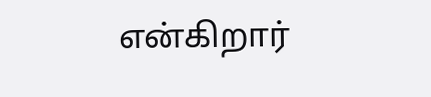என்கிறார்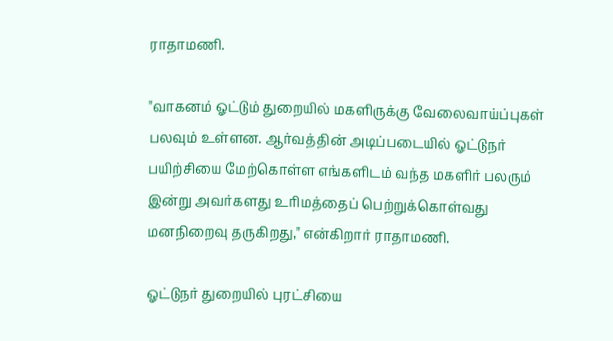ராதாமணி.

"வாகனம் ஓட்டும் துறையில் மகளிருக்கு வேலைவாய்ப்புகள் பலவும் உள்ளன. ஆர்வத்தின் அடிப்படையில் ஓட்டுநர் பயிற்சியை மேற்கொள்ள எங்களிடம் வந்த மகளிர் பலரும் இன்று அவர்களது உரிமத்தைப் பெற்றுக்கொள்வது மனநிறைவு தருகிறது," என்கிறார் ராதாமணி.

ஓட்டுநர் துறையில் புரட்சியை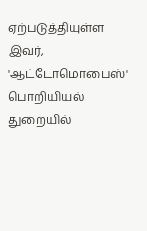ஏற்படுத்தியுள்ள இவர், 'ஆட்டோமொபைஸ்' பொறியியல் துறையில்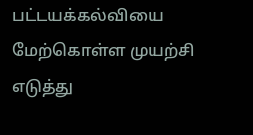பட்டயக்கல்வியை மேற்கொள்ள முயற்சி எடுத்து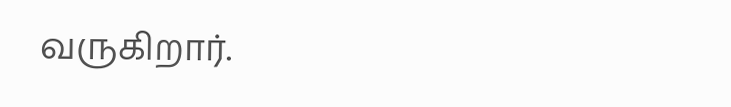வருகிறார்.